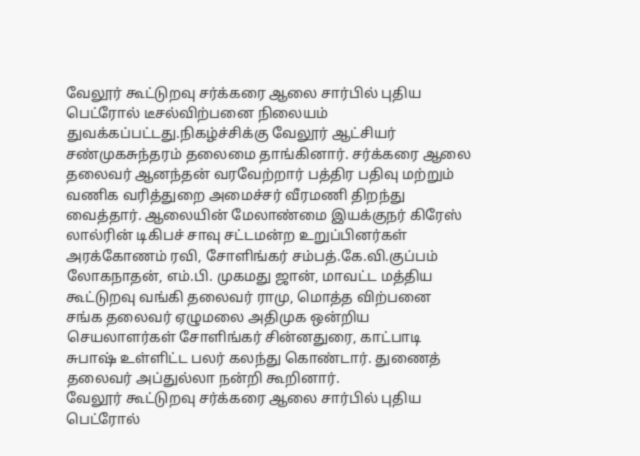வேலூர் கூட்டுறவு சர்க்கரை ஆலை சார்பில் புதிய பெட்ரோல் டீசல்விற்பனை நிலையம் துவக்கப்பட்டது.நிகழ்ச்சிக்கு வேலூர் ஆட்சியர் சண்முகசுந்தரம் தலைமை தாங்கினார். சர்க்கரை ஆலை தலைவர் ஆனந்தன் வரவேற்றார் பத்திர பதிவு மற்றும் வணிக வரித்துறை அமைச்சர் வீரமணி திறந்து வைத்தார். ஆலையின் மேலாண்மை இயக்குநர் கிரேஸ் லால்ரின் டிகிபச் சாவு சட்டமன்ற உறுப்பினர்கள் அரக்கோணம் ரவி, சோளிங்கர் சம்பத்.கே.வி.குப்பம் லோகநாதன், எம்.பி. முகமது ஜான், மாவட்ட மத்திய கூட்டுறவு வங்கி தலைவர் ராமு, மொத்த விற்பனை சங்க தலைவர் ஏழுமலை அதிமுக ஒன்றிய செயலாளர்கள் சோளிங்கர் சின்னதுரை, காட்பாடி சுபாஷ் உள்ளிட்ட பலர் கலந்து கொண்டார். துணைத் தலைவர் அப்துல்லா நன்றி கூறினார்.
வேலூர் கூட்டுறவு சர்க்கரை ஆலை சார்பில் புதிய பெட்ரோல்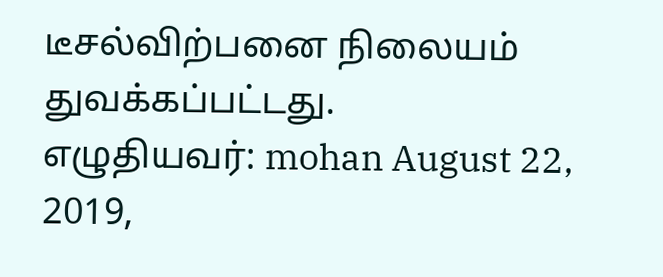டீசல்விற்பனை நிலையம் துவக்கப்பட்டது.
எழுதியவர்: mohan August 22, 2019,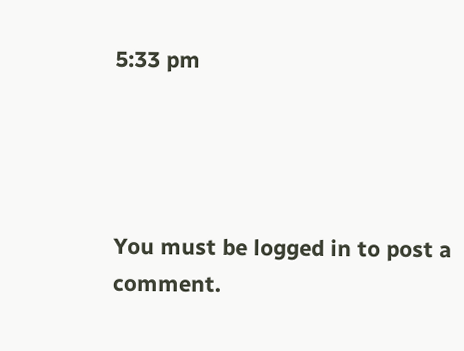5:33 pm




You must be logged in to post a comment.